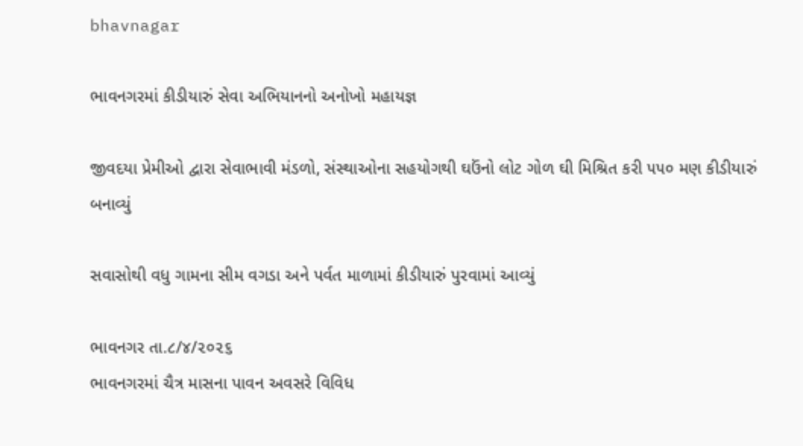bhavnagar

ભાવનગરમાં કીડીયારું સેવા અભિયાનનો અનોખો મહાયજ્ઞ

જીવદયા પ્રેમીઓ દ્વારા સેવાભાવી મંડળો, સંસ્થાઓના સહયોગથી ઘઉંનો લોટ ગોળ ઘી મિશ્રિત કરી ૫૫૦ મણ કીડીયારું બનાવ્યું

સવાસોથી વધુ ગામના સીમ વગડા અને પર્વત માળામાં કીડીયારું પુરવામાં આવ્યું

ભાવનગર તા.૮/૪/૨૦૨૬
ભાવનગરમાં ચૈત્ર માસના પાવન અવસરે વિવિધ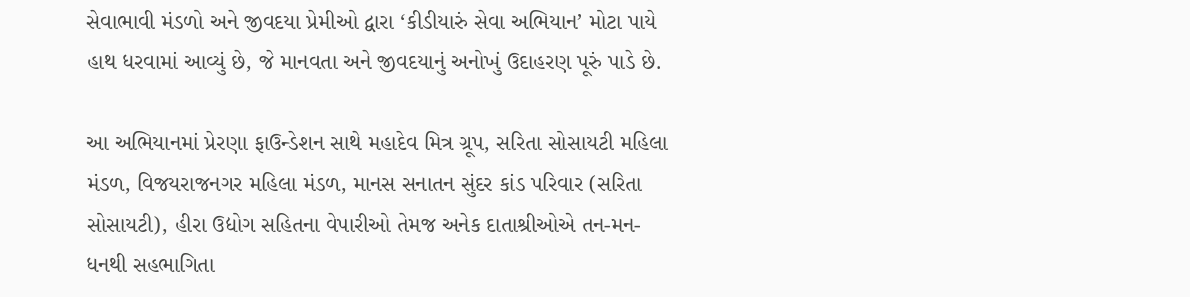સેવાભાવી મંડળો અને જીવદયા પ્રેમીઓ દ્વારા ‘કીડીયારું સેવા અભિયાન’ મોટા પાયે હાથ ધરવામાં આવ્યું છે, જે માનવતા અને જીવદયાનું અનોખું ઉદાહરણ પૂરું પાડે છે.

આ અભિયાનમાં પ્રેરણા ફાઉન્ડેશન સાથે મહાદેવ મિત્ર ગ્રૂપ, સરિતા સોસાયટી મહિલા મંડળ, વિજયરાજનગર મહિલા મંડળ, માનસ સનાતન સુંદર કાંડ પરિવાર (સરિતા સોસાયટી), હીરા ઉદ્યોગ સહિતના વેપારીઓ તેમજ અનેક દાતાશ્રીઓએ તન-મન-ધનથી સહભાગિતા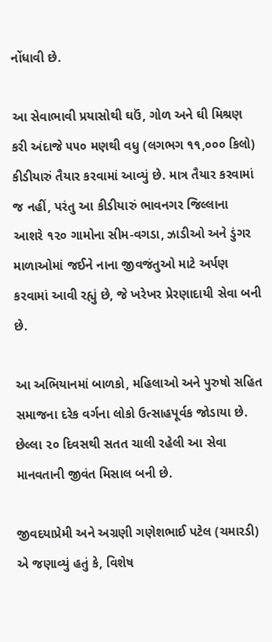નોંધાવી છે.

આ સેવાભાવી પ્રયાસોથી ઘઉં, ગોળ અને ઘી મિશ્રણ કરી અંદાજે ૫૫૦ મણથી વધુ (લગભગ ૧૧,૦૦૦ કિલો) કીડીયારું તૈયાર કરવામાં આવ્યું છે. માત્ર તૈયાર કરવામાં જ નહીં, પરંતુ આ કીડીયારું ભાવનગર જિલ્લાના આશરે ૧૨૦ ગામોના સીમ-વગડા, ઝાડીઓ અને ડુંગર માળાઓમાં જઈને નાના જીવજંતુઓ માટે અર્પણ કરવામાં આવી રહ્યું છે, જે ખરેખર પ્રેરણાદાયી સેવા બની છે.

આ અભિયાનમાં બાળકો, મહિલાઓ અને પુરુષો સહિત સમાજના દરેક વર્ગના લોકો ઉત્સાહપૂર્વક જોડાયા છે. છેલ્લા ૨૦ દિવસથી સતત ચાલી રહેલી આ સેવા માનવતાની જીવંત મિસાલ બની છે.

જીવદયાપ્રેમી અને અગ્રણી ગણેશભાઈ પટેલ (ચમારડી) એ જણાવ્યું હતું કે, વિશેષ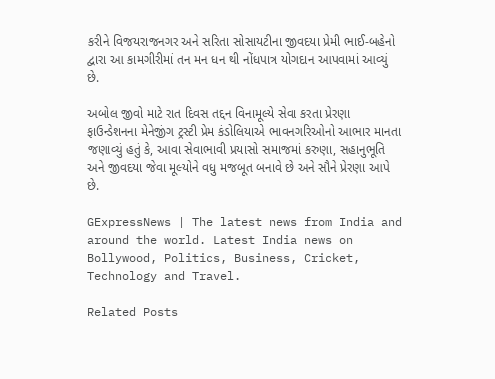કરીને વિજયરાજનગર અને સરિતા સોસાયટીના જીવદયા પ્રેમી ભાઈ-બહેનો દ્વારા આ કામગીરીમાં તન મન ધન થી નોંધપાત્ર યોગદાન આપવામાં આવ્યું છે.

અબોલ જીવો માટે રાત દિવસ તદ્દન વિનામૂલ્યે સેવા કરતા પ્રેરણા ફાઉન્ડેશનના મેનેજીંગ ટ્રસ્ટી પ્રેમ કંડોલિયાએ ભાવનગરિઓનો આભાર માનતા જણાવ્યું હતું કે, આવા સેવાભાવી પ્રયાસો સમાજમાં કરુણા, સહાનુભૂતિ અને જીવદયા જેવા મૂલ્યોને વધુ મજબૂત બનાવે છે અને સૌને પ્રેરણા આપે છે.

GExpressNews | The latest news from India and around the world. Latest India news on Bollywood, Politics, Business, Cricket, Technology and Travel.

Related Posts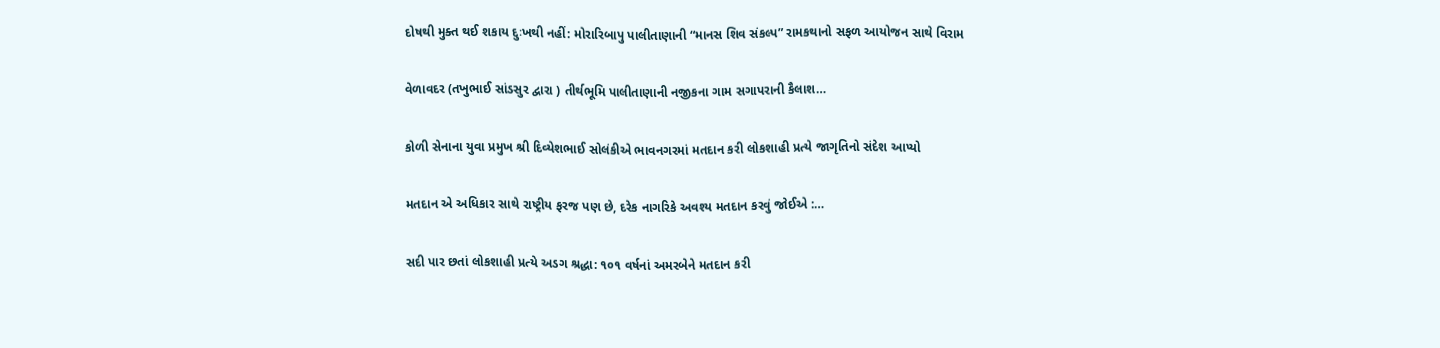દોષથી મુક્ત થઈ શકાય દુઃખથી નહીં: મોરારિબાપુ પાલીતાણાની “માનસ શિવ સંકલ્પ” રામકથાનો સફળ આયોજન સાથે વિરામ

વેળાવદર (તખુભાઈ સાંડસુર દ્વારા ) તીર્થભૂમિ પાલીતાણાની નજીકના ગામ સગાપરાની કૈલાશ…

કોળી સેનાના યુવા પ્રમુખ શ્રી દિવ્યેશભાઈ સોલંકીએ ભાવનગરમાં મતદાન કરી લોકશાહી પ્રત્યે જાગૃતિનો સંદેશ આપ્યો

મતદાન એ અધિકાર સાથે રાષ્ટ્રીય ફરજ પણ છે, દરેક નાગરિકે અવશ્ય મતદાન કરવું જોઈએ :…

સદી પાર છતાં લોકશાહી પ્રત્યે અડગ શ્રદ્ધા: ૧૦૧ વર્ષનાં અમરબેને મતદાન કરી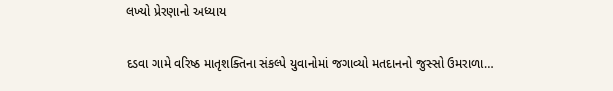લખ્યો પ્રેરણાનો અધ્યાય

દડવા ગામે વરિષ્ઠ માતૃશક્તિના સંકલ્પે યુવાનોમાં જગાવ્યો મતદાનનો જુસ્સો ઉમરાળા…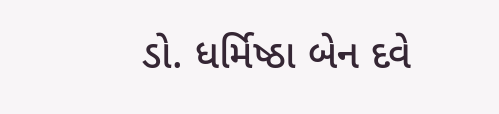ડો. ધર્મિષ્ઠા બેન દવે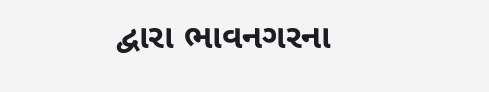દ્વારા ભાવનગરના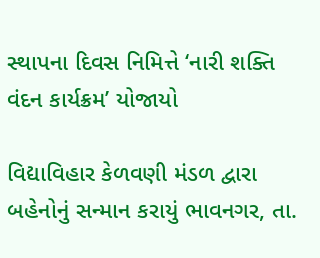સ્થાપના દિવસ નિમિત્તે ‘નારી શક્તિ વંદન કાર્યક્રમ’ યોજાયો

વિદ્યાવિહાર કેળવણી મંડળ દ્વારા બહેનોનું સન્માન કરાયું ભાવનગર, તા.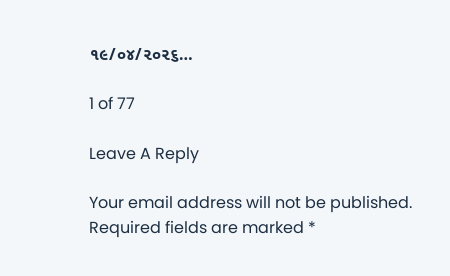૧૯/૦૪/૨૦૨૬…

1 of 77

Leave A Reply

Your email address will not be published. Required fields are marked *